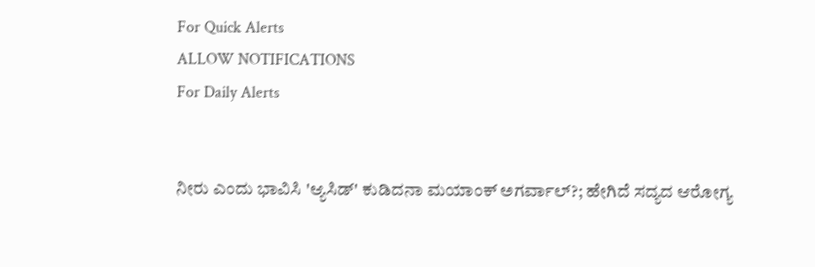For Quick Alerts
ALLOW NOTIFICATIONS
For Daily Alerts


ನೀರು ಎಂದು ಭಾವಿಸಿ 'ಆ್ಯಸಿಡ್' ಕುಡಿದನಾ ಮಯಾಂಕ್ ಅಗರ್ವಾಲ್?; ಹೇಗಿದೆ ಸದ್ಯದ ಆರೋಗ್ಯ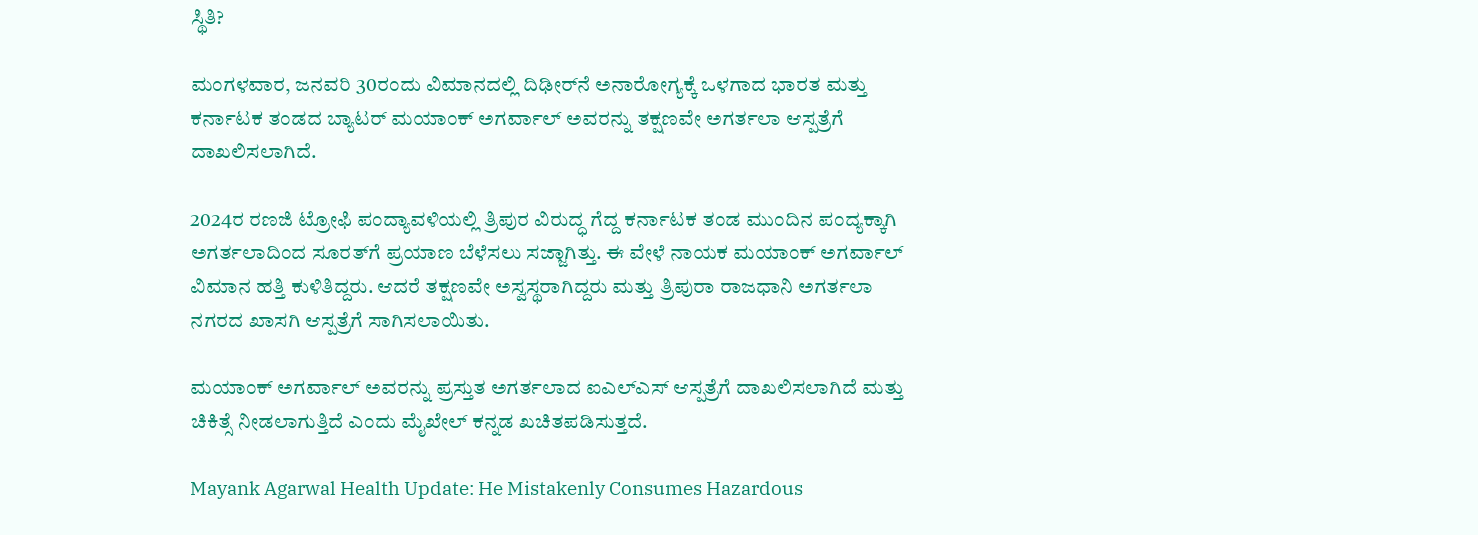ಸ್ಥಿತಿ?

ಮಂಗಳವಾರ, ಜನವರಿ 30ರಂದು ವಿಮಾನದಲ್ಲಿ ದಿಢೀರ್‌ನೆ ಅನಾರೋಗ್ಯಕ್ಕೆ ಒಳಗಾದ ಭಾರತ ಮತ್ತು ಕರ್ನಾಟಕ ತಂಡದ ಬ್ಯಾಟರ್ ಮಯಾಂಕ್ ಅಗರ್ವಾಲ್ ಅವರನ್ನು ತಕ್ಷಣವೇ ಅಗರ್ತಲಾ ಆಸ್ಪತ್ರೆಗೆ ದಾಖಲಿಸಲಾಗಿದೆ.

2024ರ ರಣಜಿ ಟ್ರೋಫಿ ಪಂದ್ಯಾವಳಿಯಲ್ಲಿ ತ್ರಿಪುರ ವಿರುದ್ಧ ಗೆದ್ದ ಕರ್ನಾಟಕ ತಂಡ ಮುಂದಿನ ಪಂದ್ಯಕ್ಕಾಗಿ ಅಗರ್ತಲಾದಿಂದ ಸೂರತ್‌ಗೆ ಪ್ರಯಾಣ ಬೆಳೆಸಲು ಸಜ್ಜಾಗಿತ್ತು. ಈ ವೇಳೆ ನಾಯಕ ಮಯಾಂಕ್ ಅಗರ್ವಾಲ್ ವಿಮಾನ ಹತ್ತಿ ಕುಳಿತಿದ್ದರು. ಆದರೆ ತಕ್ಷಣವೇ ಅಸ್ವಸ್ಥರಾಗಿದ್ದರು ಮತ್ತು ತ್ರಿಪುರಾ ರಾಜಧಾನಿ ಅಗರ್ತಲಾ ನಗರದ ಖಾಸಗಿ ಆಸ್ಪತ್ರೆಗೆ ಸಾಗಿಸಲಾಯಿತು.

ಮಯಾಂಕ್ ಅಗರ್ವಾಲ್ ಅವರನ್ನು ಪ್ರಸ್ತುತ ಅಗರ್ತಲಾದ ಐಎಲ್ಎಸ್ ಆಸ್ಪತ್ರೆಗೆ ದಾಖಲಿಸಲಾಗಿದೆ ಮತ್ತು ಚಿಕಿತ್ಸೆ ನೀಡಲಾಗುತ್ತಿದೆ ಎಂದು ಮೈಖೇಲ್ ಕನ್ನಡ ಖಚಿತಪಡಿಸುತ್ತದೆ.

Mayank Agarwal Health Update: He Mistakenly Consumes Hazardous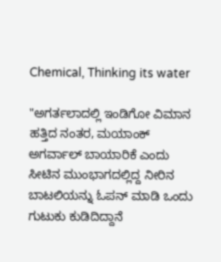Chemical, Thinking its water

"ಅಗರ್ತಲಾದಲ್ಲಿ ಇಂಡಿಗೋ ವಿಮಾನ ಹತ್ತಿದ ನಂತರ, ಮಯಾಂಕ್ ಅಗರ್ವಾಲ್ ಬಾಯಾರಿಕೆ ಎಂದು ಸೀಟಿನ ಮುಂಭಾಗದಲ್ಲಿದ್ದ ನೀರಿನ ಬಾಟಲಿಯನ್ನು ಓಪನ್ ಮಾಡಿ ಒಂದು ಗುಟುಕು ಕುಡಿದಿದ್ದಾನೆ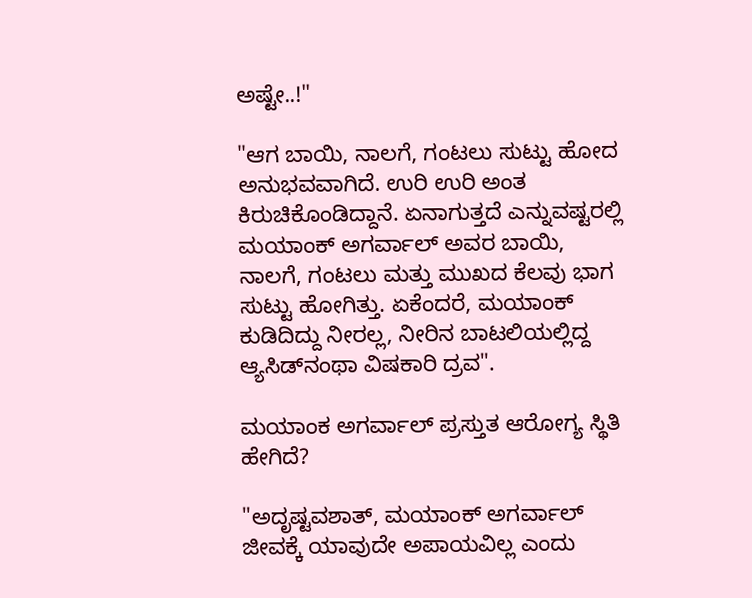ಅಷ್ಟೇ..!"

"ಆಗ ಬಾಯಿ, ನಾಲಗೆ, ಗಂಟಲು ಸುಟ್ಟು ಹೋದ ಅನುಭವವಾಗಿದೆ. ಉರಿ ಉರಿ ಅಂತ ಕಿರುಚಿಕೊಂಡಿದ್ದಾನೆ. ಏನಾಗುತ್ತದೆ ಎನ್ನುವಷ್ಟರಲ್ಲಿ ಮಯಾಂಕ್ ಅಗರ್ವಾಲ್ ಅವರ ಬಾಯಿ, ನಾಲಗೆ, ಗಂಟಲು ಮತ್ತು ಮುಖದ ಕೆಲವು ಭಾಗ ಸುಟ್ಟು ಹೋಗಿತ್ತು. ಏಕೆಂದರೆ, ಮಯಾಂಕ್ ಕುಡಿದಿದ್ದು ನೀರಲ್ಲ, ನೀರಿನ ಬಾಟಲಿಯಲ್ಲಿದ್ದ ಆ್ಯಸಿಡ್‌ನಂಥಾ ವಿಷಕಾರಿ ದ್ರವ".

ಮಯಾಂಕ ಅಗರ್ವಾಲ್ ಪ್ರಸ್ತುತ ಆರೋಗ್ಯ ಸ್ಥಿತಿ ಹೇಗಿದೆ?

"ಅದೃಷ್ಟವಶಾತ್, ಮಯಾಂಕ್ ಅಗರ್ವಾಲ್ ಜೀವಕ್ಕೆ ಯಾವುದೇ ಅಪಾಯವಿಲ್ಲ ಎಂದು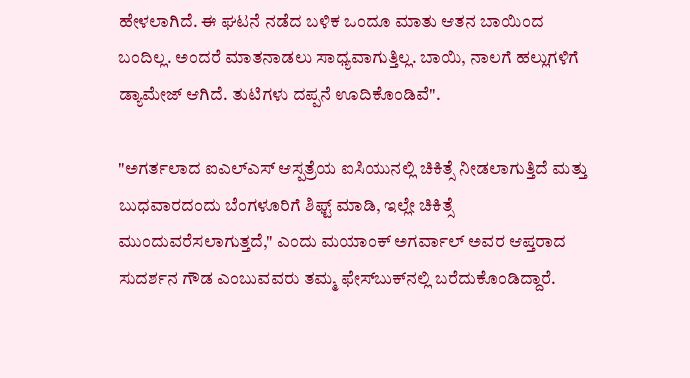ಹೇಳಲಾಗಿದೆ. ಈ ಘಟನೆ ನಡೆದ ಬಳಿಕ ಒಂದೂ ಮಾತು ಆತನ ಬಾಯಿಂದ ಬಂದಿಲ್ಲ. ಅಂದರೆ ಮಾತನಾಡಲು ಸಾಧ್ಯವಾಗುತ್ತಿಲ್ಲ. ಬಾಯಿ, ನಾಲಗೆ ಹಲ್ಲುಗಳಿಗೆ ಡ್ಯಾಮೇಜ್ ಆಗಿದೆ. ತುಟಿಗಳು ದಪ್ಪನೆ ಊದಿಕೊಂಡಿವೆ".

"ಅಗರ್ತಲಾದ ಐಎಲ್ಎಸ್ ಆಸ್ಪತ್ರೆಯ ಐಸಿಯುನಲ್ಲಿ ಚಿಕಿತ್ಸೆ ನೀಡಲಾಗುತ್ತಿದೆ ಮತ್ತು ಬುಧವಾರದಂದು ಬೆಂಗಳೂರಿಗೆ ಶಿಫ್ಟ್ ಮಾಡಿ, ಇಲ್ಲೇ ಚಿಕಿತ್ಸೆ ಮುಂದುವರೆಸಲಾಗುತ್ತದೆ," ಎಂದು ಮಯಾಂಕ್ ಅಗರ್ವಾಲ್ ಅವರ ಆಪ್ತರಾದ ಸುದರ್ಶನ ಗೌಡ ಎಂಬುವವರು ತಮ್ಮ ಫೇಸ್‌ಬುಕ್‌ನಲ್ಲಿ ಬರೆದುಕೊಂಡಿದ್ದಾರೆ.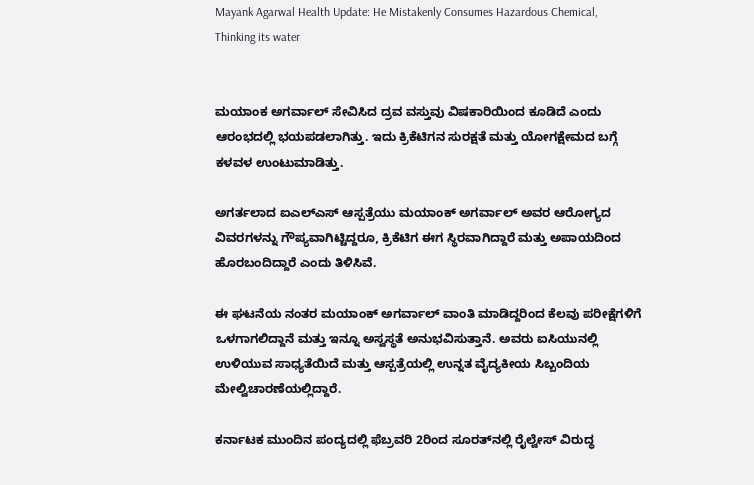Mayank Agarwal Health Update: He Mistakenly Consumes Hazardous Chemical, Thinking its water


ಮಯಾಂಕ ಅಗರ್ವಾಲ್ ಸೇವಿಸಿದ ದ್ರವ ವಸ್ತುವು ವಿಷಕಾರಿಯಿಂದ ಕೂಡಿದೆ ಎಂದು ಆರಂಭದಲ್ಲಿ ಭಯಪಡಲಾಗಿತ್ತು. ಇದು ಕ್ರಿಕೆಟಿಗನ ಸುರಕ್ಷತೆ ಮತ್ತು ಯೋಗಕ್ಷೇಮದ ಬಗ್ಗೆ ಕಳವಳ ಉಂಟುಮಾಡಿತ್ತು.

ಅಗರ್ತಲಾದ ಐಎಲ್ಎಸ್ ಆಸ್ಪತ್ರೆಯು ಮಯಾಂಕ್ ಅಗರ್ವಾಲ್ ಅವರ ಆರೋಗ್ಯದ ವಿವರಗಳನ್ನು ಗೌಪ್ಯವಾಗಿಟ್ಟಿದ್ದರೂ, ಕ್ರಿಕೆಟಿಗ ಈಗ ಸ್ಥಿರವಾಗಿದ್ದಾರೆ ಮತ್ತು ಅಪಾಯದಿಂದ ಹೊರಬಂದಿದ್ದಾರೆ ಎಂದು ತಿಳಿಸಿವೆ.

ಈ ಘಟನೆಯ ನಂತರ ಮಯಾಂಕ್ ಅಗರ್ವಾಲ್ ವಾಂತಿ ಮಾಡಿದ್ದರಿಂದ ಕೆಲವು ಪರೀಕ್ಷೆಗಳಿಗೆ ಒಳಗಾಗಲಿದ್ದಾನೆ ಮತ್ತು ಇನ್ನೂ ಅಸ್ವಸ್ಥತೆ ಅನುಭವಿಸುತ್ತಾನೆ. ಅವರು ಐಸಿಯುನಲ್ಲಿ ಉಳಿಯುವ ಸಾಧ್ಯತೆಯಿದೆ ಮತ್ತು ಆಸ್ಪತ್ರೆಯಲ್ಲಿ ಉನ್ನತ ವೈದ್ಯಕೀಯ ಸಿಬ್ಬಂದಿಯ ಮೇಲ್ವಿಚಾರಣೆಯಲ್ಲಿದ್ದಾರೆ.

ಕರ್ನಾಟಕ ಮುಂದಿನ ಪಂದ್ಯದಲ್ಲಿ ಫೆಬ್ರವರಿ 2ರಿಂದ ಸೂರತ್‌ನಲ್ಲಿ ರೈಲ್ವೇಸ್ ವಿರುದ್ಧ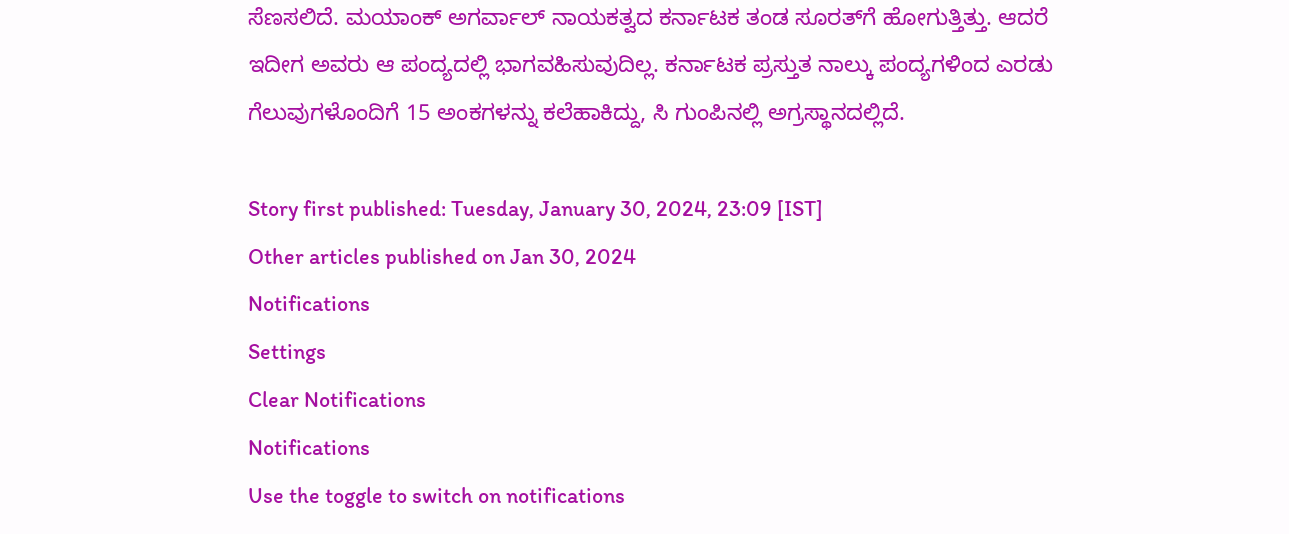ಸೆಣಸಲಿದೆ. ಮಯಾಂಕ್ ಅಗರ್ವಾಲ್ ನಾಯಕತ್ವದ ಕರ್ನಾಟಕ ತಂಡ ಸೂರತ್‌ಗೆ ಹೋಗುತ್ತಿತ್ತು. ಆದರೆ ಇದೀಗ ಅವರು ಆ ಪಂದ್ಯದಲ್ಲಿ ಭಾಗವಹಿಸುವುದಿಲ್ಲ. ಕರ್ನಾಟಕ ಪ್ರಸ್ತುತ ನಾಲ್ಕು ಪಂದ್ಯಗಳಿಂದ ಎರಡು ಗೆಲುವುಗಳೊಂದಿಗೆ 15 ಅಂಕಗಳನ್ನು ಕಲೆಹಾಕಿದ್ದು, ಸಿ ಗುಂಪಿನಲ್ಲಿ ಅಗ್ರಸ್ಥಾನದಲ್ಲಿದೆ.

Story first published: Tuesday, January 30, 2024, 23:09 [IST]
Other articles published on Jan 30, 2024
Notifications
Settings
Clear Notifications
Notifications
Use the toggle to switch on notifications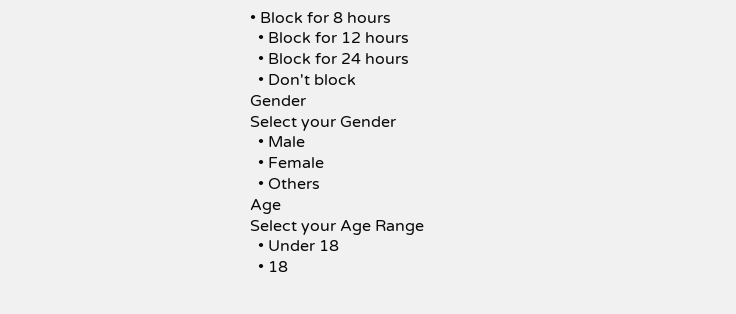• Block for 8 hours
  • Block for 12 hours
  • Block for 24 hours
  • Don't block
Gender
Select your Gender
  • Male
  • Female
  • Others
Age
Select your Age Range
  • Under 18
  • 18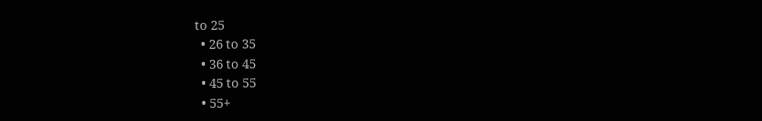to 25
  • 26 to 35
  • 36 to 45
  • 45 to 55
  • 55+